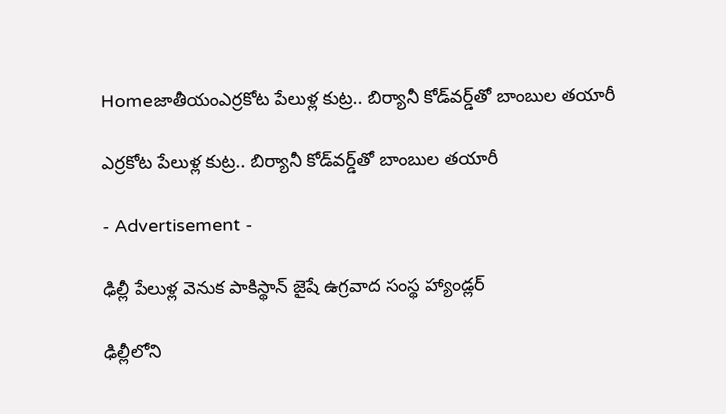Homeజాతీయంఎర్రకోట పేలుళ్ల కుట్ర.. బిర్యానీ కోడ్‌వర్డ్‌తో బాంబుల తయారీ

ఎర్రకోట పేలుళ్ల కుట్ర.. బిర్యానీ కోడ్‌వర్డ్‌తో బాంబుల తయారీ

- Advertisement -

ఢిల్లీ పేలుళ్ల వెనుక పాకిస్థాన్ జైషే ఉగ్రవాద సంస్థ హ్యాండ్లర్

ఢిల్లీలోని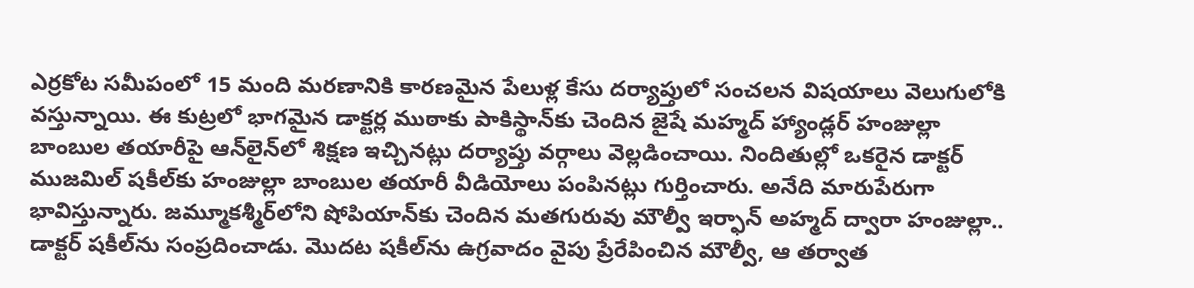ఎర్రకోట సమీపంలో 15 మంది మరణానికి కారణమైన పేలుళ్ల కేసు దర్యాప్తులో సంచలన విషయాలు వెలుగులోకి వస్తున్నాయి. ఈ కుట్రలో భాగమైన డాక్టర్ల ముఠాకు పాకిస్థాన్‌కు చెందిన జైషే మహ్మద్ హ్యాండ్లర్ హంజుల్లా బాంబుల తయారీపై ఆన్‌లైన్‌లో శిక్షణ ఇచ్చినట్లు దర్యాప్తు వర్గాలు వెల్లడించాయి. నిందితుల్లో ఒకరైన డాక్టర్ ముజమిల్ షకీల్‌కు హంజుల్లా బాంబుల తయారీ వీడియోలు పంపినట్లు గుర్తించారు. అనేది మారుపేరుగా భావిస్తున్నారు. జమ్మూకశ్మీర్‌లోని షోపియాన్‌కు చెందిన మతగురువు మౌల్వీ ఇర్ఫాన్ అహ్మద్ ద్వారా హంజుల్లా.. డాక్టర్ షకీల్‌ను సంప్రదించాడు. మొదట షకీల్‌ను ఉగ్రవాదం వైపు ప్రేరేపించిన మౌల్వీ, ఆ తర్వాత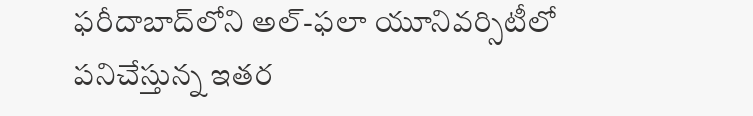ఫరీదాబాద్‌లోని అల్-ఫలా యూనివర్సిటీలో పనిచేస్తున్న ఇతర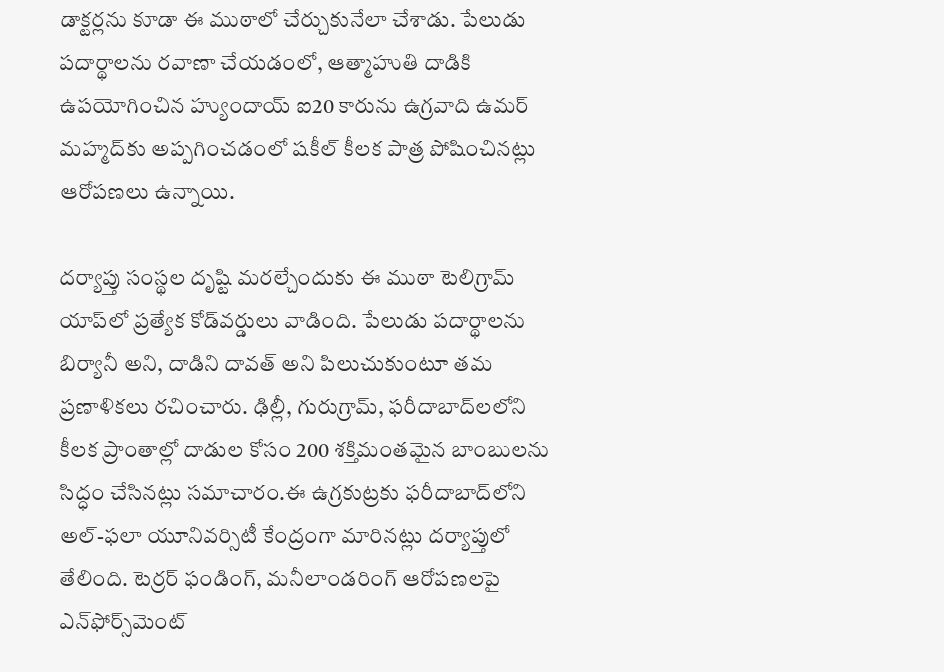డాక్టర్లను కూడా ఈ ముఠాలో చేర్చుకునేలా చేశాడు. పేలుడు పదార్థాలను రవాణా చేయడంలో, ఆత్మాహుతి దాడికి ఉపయోగించిన హ్యుందాయ్ ఐ20 కారును ఉగ్రవాది ఉమర్ మహ్మద్‌కు అప్పగించడంలో షకీల్ కీలక పాత్ర పోషించినట్లు ఆరోపణలు ఉన్నాయి.

దర్యాప్తు సంస్థల దృష్టి మరల్చేందుకు ఈ ముఠా టెలిగ్రామ్ యాప్‌లో ప్రత్యేక కోడ్‌వర్డులు వాడింది. పేలుడు పదార్థాలను బిర్యానీ అని, దాడిని దావత్ అని పిలుచుకుంటూ తమ ప్రణాళికలు రచించారు. ఢిల్లీ, గురుగ్రామ్, ఫరీదాబాద్‌లలోని కీలక ప్రాంతాల్లో దాడుల కోసం 200 శక్తిమంతమైన బాంబులను సిద్ధం చేసినట్లు సమాచారం.ఈ ఉగ్రకుట్రకు ఫరీదాబాద్‌లోని అల్-ఫలా యూనివర్సిటీ కేంద్రంగా మారినట్లు దర్యాప్తులో తేలింది. టెర్రర్ ఫండింగ్, మనీలాండరింగ్ ఆరోపణలపై ఎన్‌ఫోర్స్‌మెంట్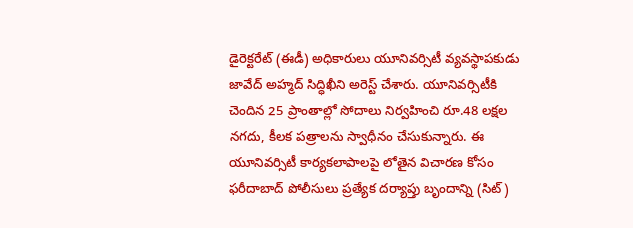డైరెక్టరేట్ (ఈడీ) అధికారులు యూనివర్సిటీ వ్యవస్థాపకుడు జావేద్ అహ్మద్ సిద్ధిఖీని అరెస్ట్ చేశారు. యూనివర్సిటీకి చెందిన 25 ప్రాంతాల్లో సోదాలు నిర్వహించి రూ.48 లక్షల నగదు, కీలక పత్రాలను స్వాధీనం చేసుకున్నారు. ఈ యూనివర్సిటీ కార్యకలాపాలపై లోతైన విచారణ కోసం ఫరీదాబాద్ పోలీసులు ప్రత్యేక దర్యాప్తు బృందాన్ని (సిట్)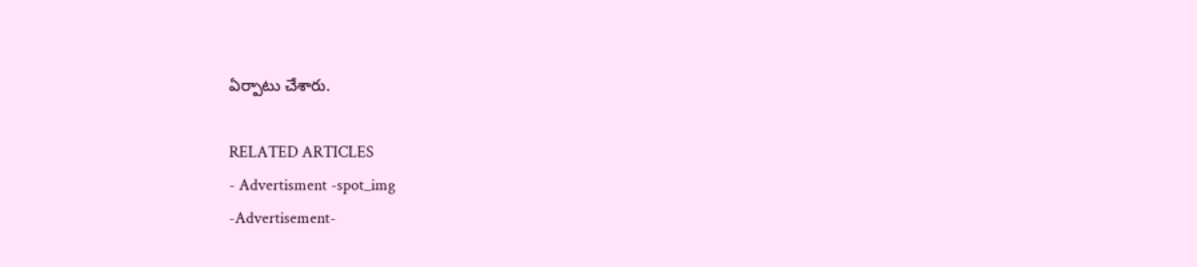ఏర్పాటు చేశారు.

RELATED ARTICLES
- Advertisment -spot_img
-Advertisement-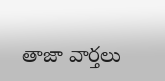తాజా వార్తలు